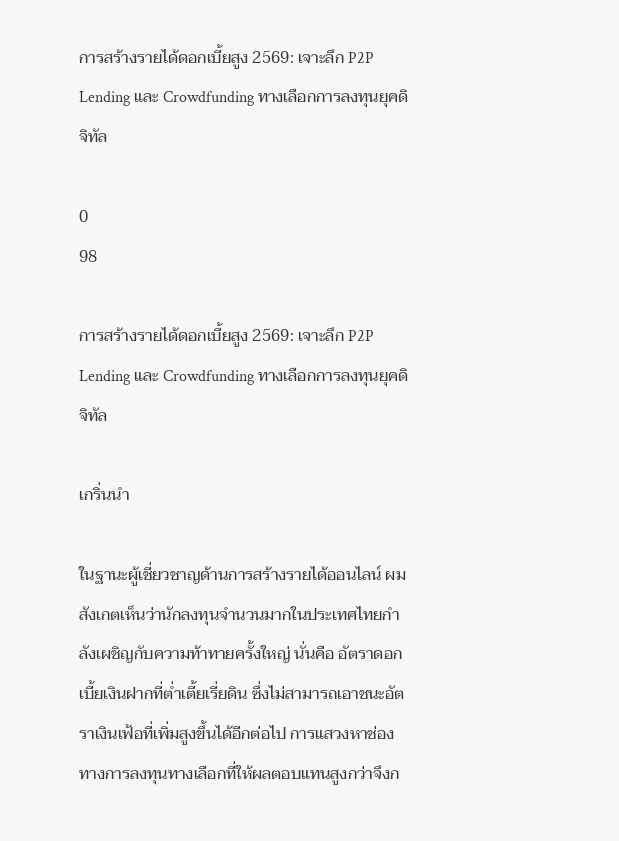การสร้างรายได้ดอกเบี้ยสูง 2569: เจาะลึก P2P Lending และ Crowdfunding ทางเลือกการลงทุนยุคดิจิทัล

0
98

การสร้างรายได้ดอกเบี้ยสูง 2569: เจาะลึก P2P Lending และ Crowdfunding ทางเลือกการลงทุนยุคดิจิทัล

เกริ่นนำ

ในฐานะผู้เชี่ยวชาญด้านการสร้างรายได้ออนไลน์ ผมสังเกตเห็นว่านักลงทุนจำนวนมากในประเทศไทยกำลังเผชิญกับความท้าทายครั้งใหญ่ นั่นคือ อัตราดอกเบี้ยเงินฝากที่ต่ำเตี้ยเรี่ยดิน ซึ่งไม่สามารถเอาชนะอัตราเงินเฟ้อที่เพิ่มสูงขึ้นได้อีกต่อไป การแสวงหาช่องทางการลงทุนทางเลือกที่ให้ผลตอบแทนสูงกว่าจึงก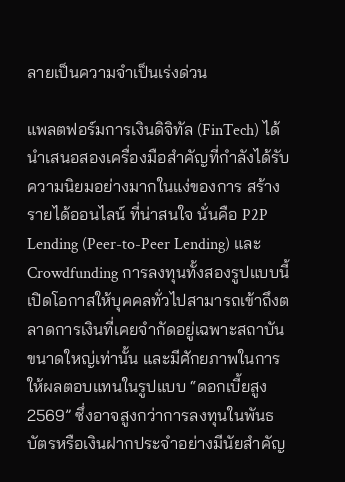ลายเป็นความจำเป็นเร่งด่วน

แพลตฟอร์มการเงินดิจิทัล (FinTech) ได้นำเสนอสองเครื่องมือสำคัญที่กำลังได้รับความนิยมอย่างมากในแง่ของการ สร้างรายได้ออนไลน์ ที่น่าสนใจ นั่นคือ P2P Lending (Peer-to-Peer Lending) และ Crowdfunding การลงทุนทั้งสองรูปแบบนี้เปิดโอกาสให้บุคคลทั่วไปสามารถเข้าถึงตลาดการเงินที่เคยจำกัดอยู่เฉพาะสถาบันขนาดใหญ่เท่านั้น และมีศักยภาพในการให้ผลตอบแทนในรูปแบบ “ดอกเบี้ยสูง 2569” ซึ่งอาจสูงกว่าการลงทุนในพันธบัตรหรือเงินฝากประจำอย่างมีนัยสำคัญ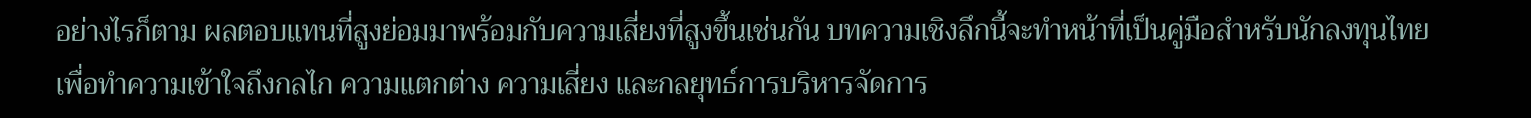อย่างไรก็ตาม ผลตอบแทนที่สูงย่อมมาพร้อมกับความเสี่ยงที่สูงขึ้นเช่นกัน บทความเชิงลึกนี้จะทำหน้าที่เป็นคู่มือสำหรับนักลงทุนไทย เพื่อทำความเข้าใจถึงกลไก ความแตกต่าง ความเสี่ยง และกลยุทธ์การบริหารจัดการ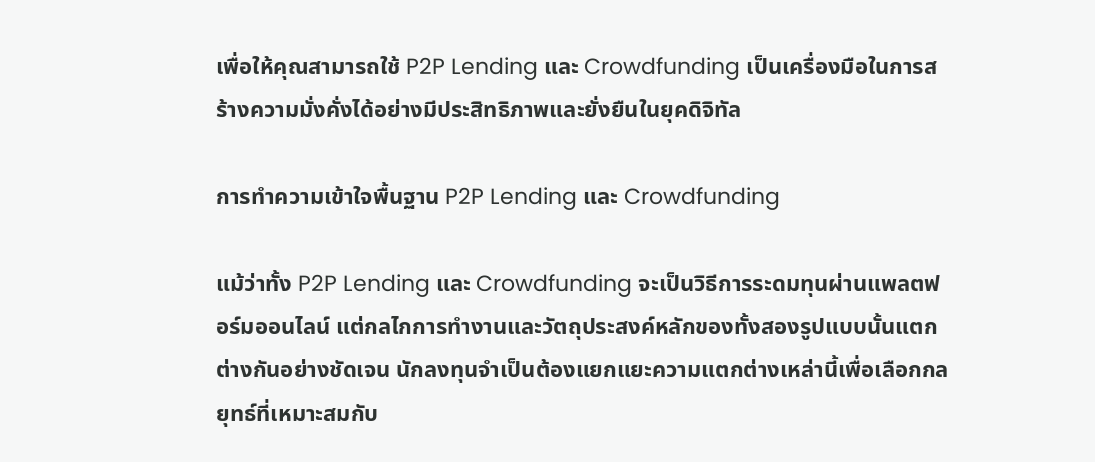เพื่อให้คุณสามารถใช้ P2P Lending และ Crowdfunding เป็นเครื่องมือในการสร้างความมั่งคั่งได้อย่างมีประสิทธิภาพและยั่งยืนในยุคดิจิทัล

การทำความเข้าใจพื้นฐาน P2P Lending และ Crowdfunding

แม้ว่าทั้ง P2P Lending และ Crowdfunding จะเป็นวิธีการระดมทุนผ่านแพลตฟอร์มออนไลน์ แต่กลไกการทำงานและวัตถุประสงค์หลักของทั้งสองรูปแบบนั้นแตกต่างกันอย่างชัดเจน นักลงทุนจำเป็นต้องแยกแยะความแตกต่างเหล่านี้เพื่อเลือกกลยุทธ์ที่เหมาะสมกับ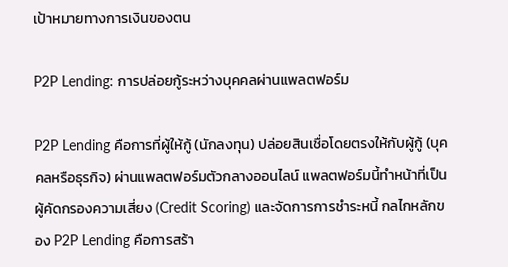เป้าหมายทางการเงินของตน

P2P Lending: การปล่อยกู้ระหว่างบุคคลผ่านแพลตฟอร์ม

P2P Lending คือการที่ผู้ให้กู้ (นักลงทุน) ปล่อยสินเชื่อโดยตรงให้กับผู้กู้ (บุคคลหรือธุรกิจ) ผ่านแพลตฟอร์มตัวกลางออนไลน์ แพลตฟอร์มนี้ทำหน้าที่เป็นผู้คัดกรองความเสี่ยง (Credit Scoring) และจัดการการชำระหนี้ กลไกหลักของ P2P Lending คือการสร้า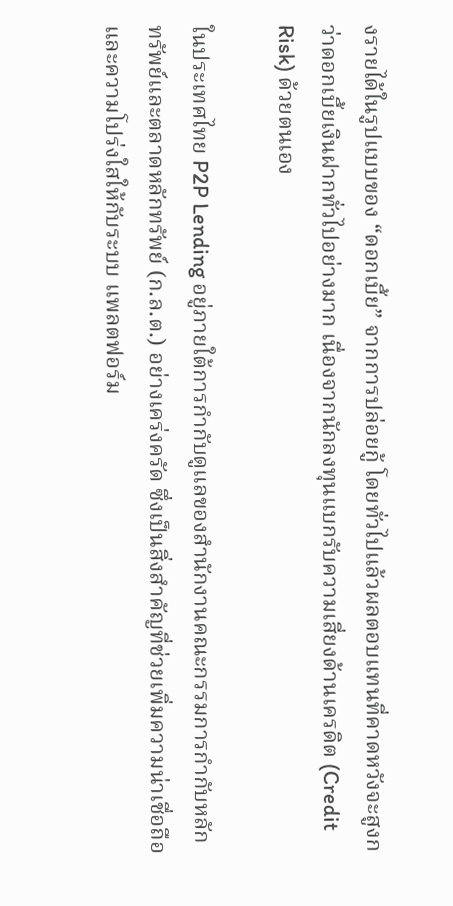งรายได้ในรูปแบบของ “ดอกเบี้ย” จากการปล่อยกู้ โดยทั่วไปแล้วผลตอบแทนที่คาดหวังจะสูงกว่าดอกเบี้ยเงินฝากทั่วไปอย่างมาก เนื่องจากนักลงทุนแบกรับความเสี่ยงด้านเครดิต (Credit Risk) ด้วยตนเอง

ในประเทศไทย P2P Lending อยู่ภายใต้การกำกับดูแลของสำนักงานคณะกรรมการกำกับหลักทรัพย์และตลาดหลักทรัพย์ (ก.ล.ต.) อย่างเคร่งครัด ซึ่งเป็นสิ่งสำคัญที่ช่วยเพิ่มความน่าเชื่อถือและความโปร่งใสให้กับระบบ แพลตฟอร์ม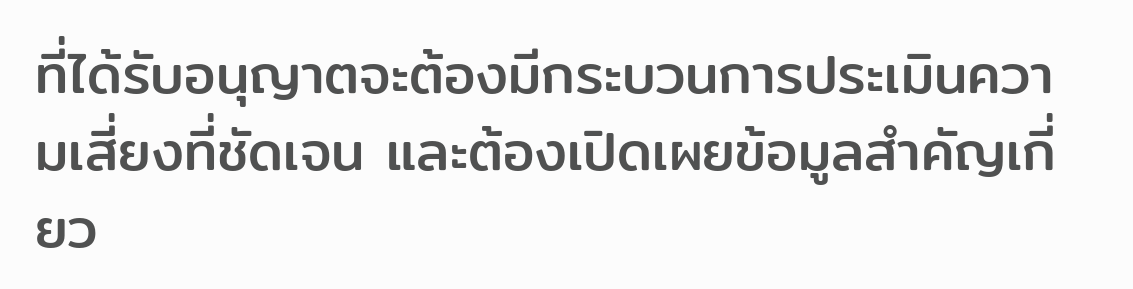ที่ได้รับอนุญาตจะต้องมีกระบวนการประเมินความเสี่ยงที่ชัดเจน และต้องเปิดเผยข้อมูลสำคัญเกี่ยว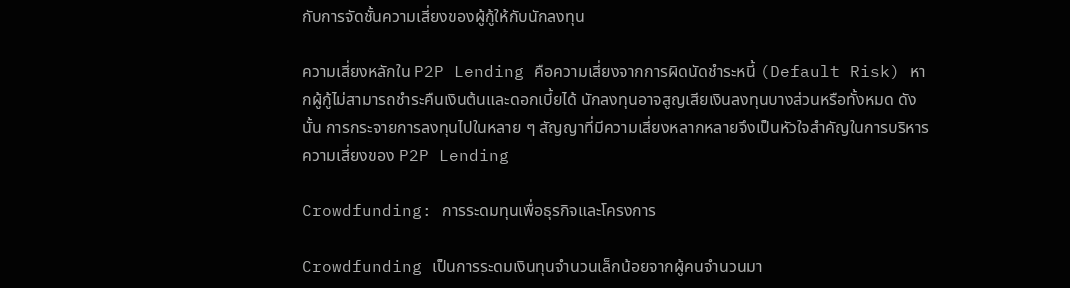กับการจัดชั้นความเสี่ยงของผู้กู้ให้กับนักลงทุน

ความเสี่ยงหลักใน P2P Lending คือความเสี่ยงจากการผิดนัดชำระหนี้ (Default Risk) หากผู้กู้ไม่สามารถชำระคืนเงินต้นและดอกเบี้ยได้ นักลงทุนอาจสูญเสียเงินลงทุนบางส่วนหรือทั้งหมด ดังนั้น การกระจายการลงทุนไปในหลาย ๆ สัญญาที่มีความเสี่ยงหลากหลายจึงเป็นหัวใจสำคัญในการบริหารความเสี่ยงของ P2P Lending

Crowdfunding: การระดมทุนเพื่อธุรกิจและโครงการ

Crowdfunding เป็นการระดมเงินทุนจำนวนเล็กน้อยจากผู้คนจำนวนมา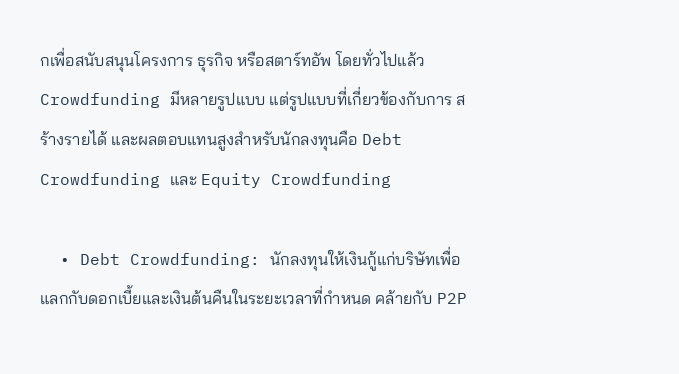กเพื่อสนับสนุนโครงการ ธุรกิจ หรือสตาร์ทอัพ โดยทั่วไปแล้ว Crowdfunding มีหลายรูปแบบ แต่รูปแบบที่เกี่ยวข้องกับการ สร้างรายได้ และผลตอบแทนสูงสำหรับนักลงทุนคือ Debt Crowdfunding และ Equity Crowdfunding

  • Debt Crowdfunding: นักลงทุนให้เงินกู้แก่บริษัทเพื่อแลกกับดอกเบี้ยและเงินต้นคืนในระยะเวลาที่กำหนด คล้ายกับ P2P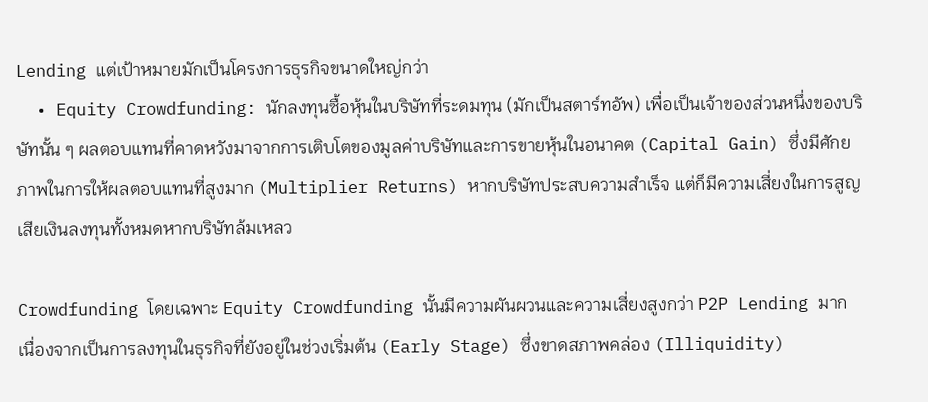Lending แต่เป้าหมายมักเป็นโครงการธุรกิจขนาดใหญ่กว่า
  • Equity Crowdfunding: นักลงทุนซื้อหุ้นในบริษัทที่ระดมทุน (มักเป็นสตาร์ทอัพ) เพื่อเป็นเจ้าของส่วนหนึ่งของบริษัทนั้น ๆ ผลตอบแทนที่คาดหวังมาจากการเติบโตของมูลค่าบริษัทและการขายหุ้นในอนาคต (Capital Gain) ซึ่งมีศักยภาพในการให้ผลตอบแทนที่สูงมาก (Multiplier Returns) หากบริษัทประสบความสำเร็จ แต่ก็มีความเสี่ยงในการสูญเสียเงินลงทุนทั้งหมดหากบริษัทล้มเหลว

Crowdfunding โดยเฉพาะ Equity Crowdfunding นั้นมีความผันผวนและความเสี่ยงสูงกว่า P2P Lending มาก เนื่องจากเป็นการลงทุนในธุรกิจที่ยังอยู่ในช่วงเริ่มต้น (Early Stage) ซึ่งขาดสภาพคล่อง (Illiquidity)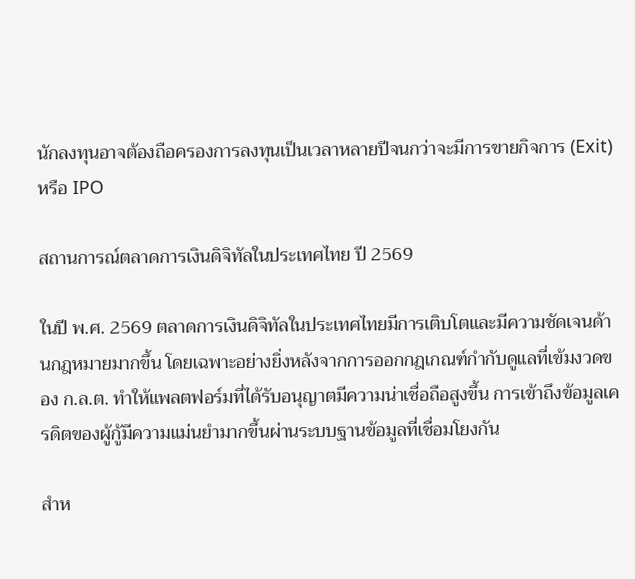นักลงทุนอาจต้องถือครองการลงทุนเป็นเวลาหลายปีจนกว่าจะมีการขายกิจการ (Exit) หรือ IPO

สถานการณ์ตลาดการเงินดิจิทัลในประเทศไทย ปี 2569

ในปี พ.ศ. 2569 ตลาดการเงินดิจิทัลในประเทศไทยมีการเติบโตและมีความชัดเจนด้านกฎหมายมากขึ้น โดยเฉพาะอย่างยิ่งหลังจากการออกกฎเกณฑ์กำกับดูแลที่เข้มงวดของ ก.ล.ต. ทำให้แพลตฟอร์มที่ได้รับอนุญาตมีความน่าเชื่อถือสูงขึ้น การเข้าถึงข้อมูลเครดิตของผู้กู้มีความแม่นยำมากขึ้นผ่านระบบฐานข้อมูลที่เชื่อมโยงกัน

สำห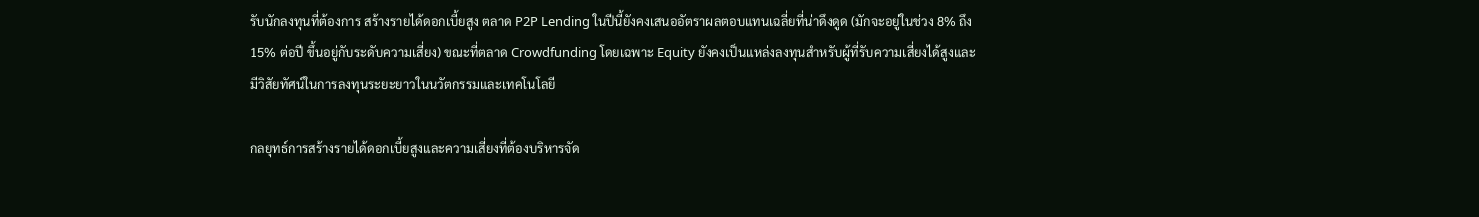รับนักลงทุนที่ต้องการ สร้างรายได้ดอกเบี้ยสูง ตลาด P2P Lending ในปีนี้ยังคงเสนออัตราผลตอบแทนเฉลี่ยที่น่าดึงดูด (มักจะอยู่ในช่วง 8% ถึง 15% ต่อปี ขึ้นอยู่กับระดับความเสี่ยง) ขณะที่ตลาด Crowdfunding โดยเฉพาะ Equity ยังคงเป็นแหล่งลงทุนสำหรับผู้ที่รับความเสี่ยงได้สูงและมีวิสัยทัศน์ในการลงทุนระยะยาวในนวัตกรรมและเทคโนโลยี

กลยุทธ์การสร้างรายได้ดอกเบี้ยสูงและความเสี่ยงที่ต้องบริหารจัด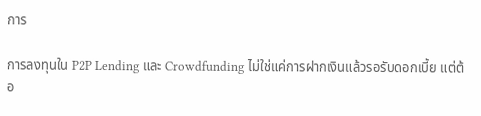การ

การลงทุนใน P2P Lending และ Crowdfunding ไม่ใช่แค่การฝากเงินแล้วรอรับดอกเบี้ย แต่ต้อ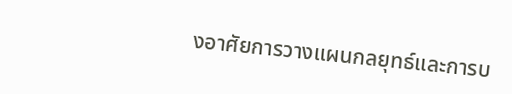งอาศัยการวางแผนกลยุทธ์และการบ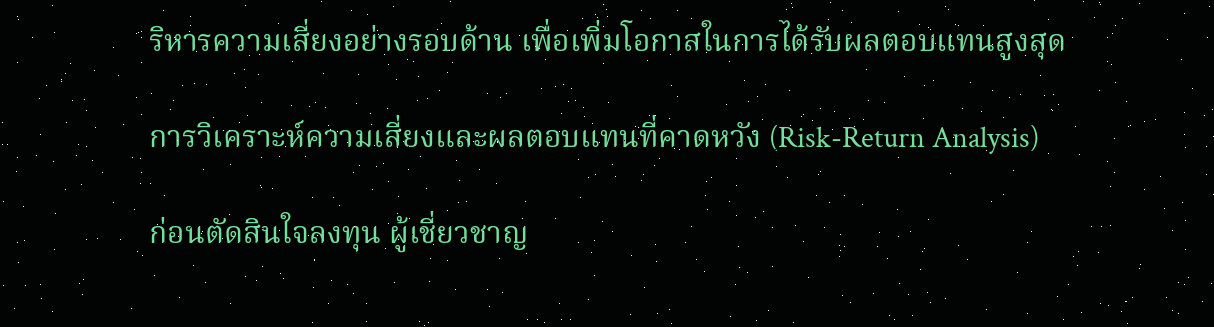ริหารความเสี่ยงอย่างรอบด้าน เพื่อเพิ่มโอกาสในการได้รับผลตอบแทนสูงสุด

การวิเคราะห์ความเสี่ยงและผลตอบแทนที่คาดหวัง (Risk-Return Analysis)

ก่อนตัดสินใจลงทุน ผู้เชี่ยวชาญ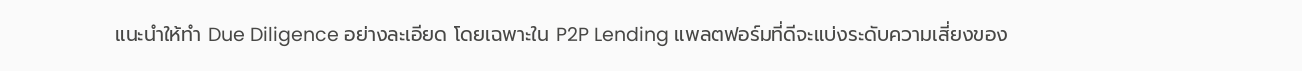แนะนำให้ทำ Due Diligence อย่างละเอียด โดยเฉพาะใน P2P Lending แพลตฟอร์มที่ดีจะแบ่งระดับความเสี่ยงของ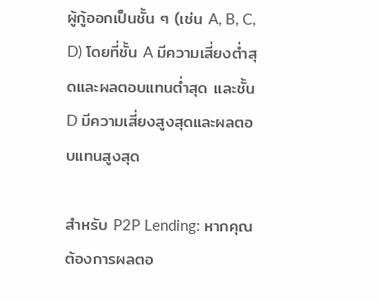ผู้กู้ออกเป็นชั้น ๆ (เช่น A, B, C, D) โดยที่ชั้น A มีความเสี่ยงต่ำสุดและผลตอบแทนต่ำสุด และชั้น D มีความเสี่ยงสูงสุดและผลตอบแทนสูงสุด

สำหรับ P2P Lending: หากคุณต้องการผลตอ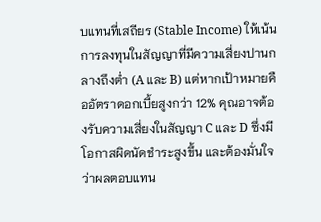บแทนที่เสถียร (Stable Income) ให้เน้นการลงทุนในสัญญาที่มีความเสี่ยงปานกลางถึงต่ำ (A และ B) แต่หากเป้าหมายคืออัตราดอกเบี้ยสูงกว่า 12% คุณอาจต้องรับความเสี่ยงในสัญญา C และ D ซึ่งมีโอกาสผิดนัดชำระสูงขึ้น และต้องมั่นใจว่าผลตอบแทน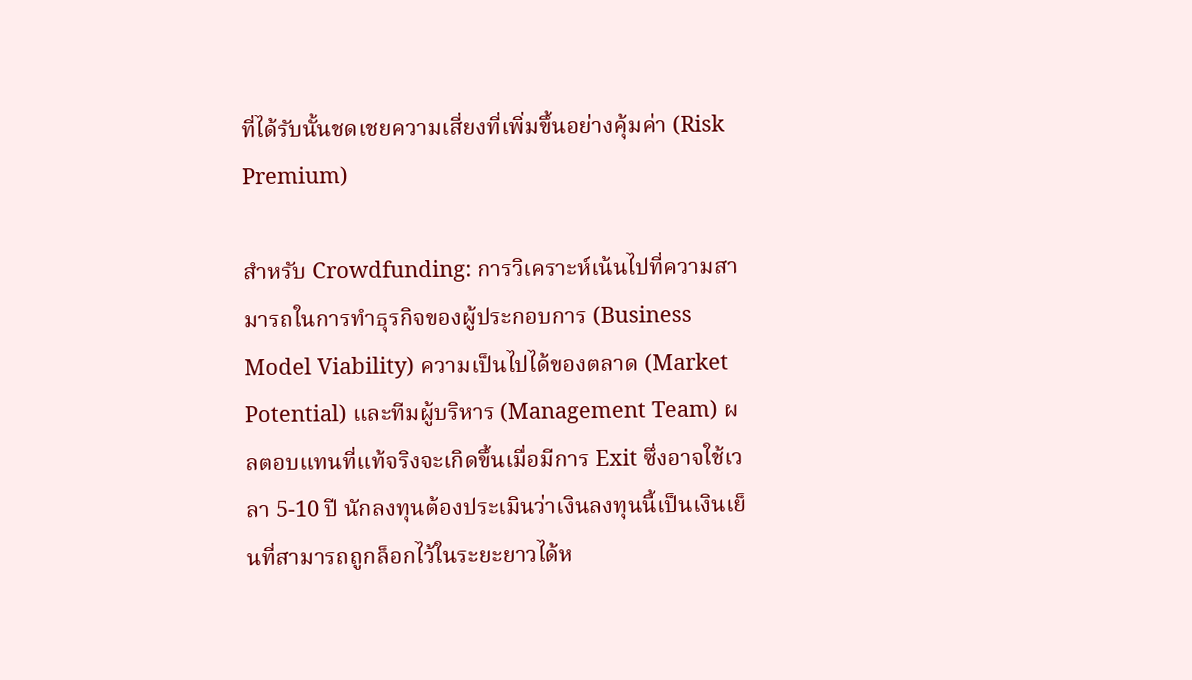ที่ได้รับนั้นชดเชยความเสี่ยงที่เพิ่มขึ้นอย่างคุ้มค่า (Risk Premium)

สำหรับ Crowdfunding: การวิเคราะห์เน้นไปที่ความสามารถในการทำธุรกิจของผู้ประกอบการ (Business Model Viability) ความเป็นไปได้ของตลาด (Market Potential) และทีมผู้บริหาร (Management Team) ผลตอบแทนที่แท้จริงจะเกิดขึ้นเมื่อมีการ Exit ซึ่งอาจใช้เวลา 5-10 ปี นักลงทุนต้องประเมินว่าเงินลงทุนนี้เป็นเงินเย็นที่สามารถถูกล็อกไว้ในระยะยาวได้ห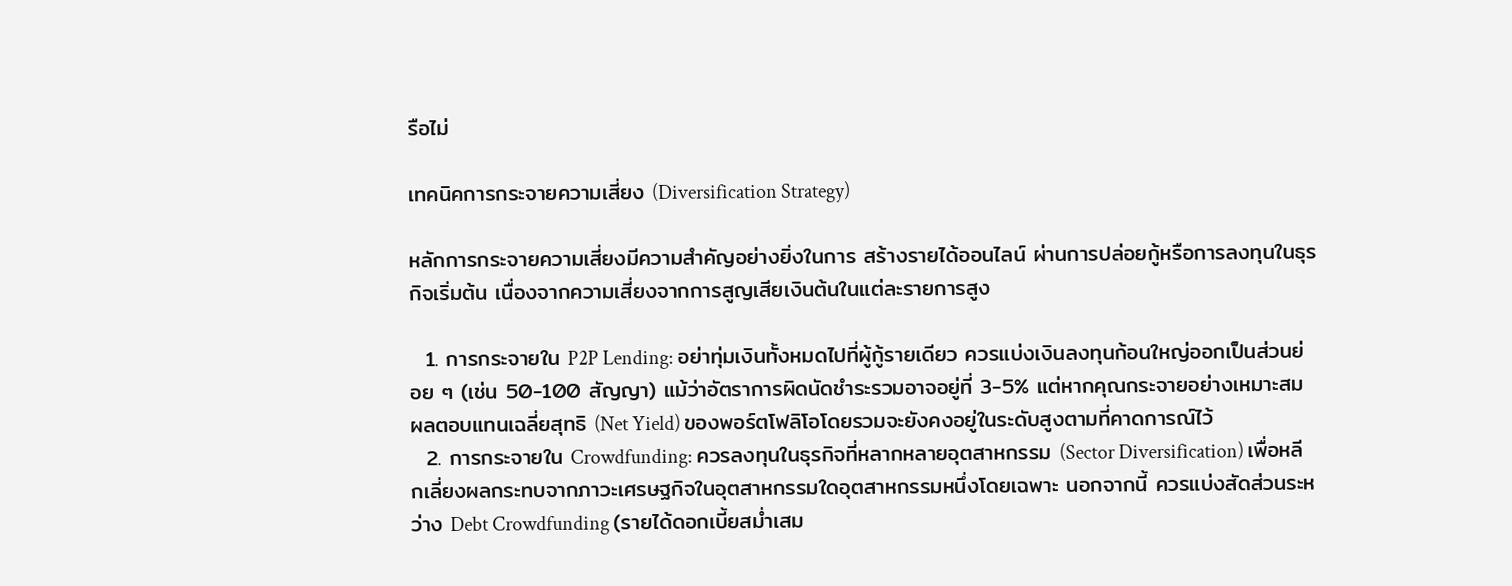รือไม่

เทคนิคการกระจายความเสี่ยง (Diversification Strategy)

หลักการกระจายความเสี่ยงมีความสำคัญอย่างยิ่งในการ สร้างรายได้ออนไลน์ ผ่านการปล่อยกู้หรือการลงทุนในธุรกิจเริ่มต้น เนื่องจากความเสี่ยงจากการสูญเสียเงินต้นในแต่ละรายการสูง

  1. การกระจายใน P2P Lending: อย่าทุ่มเงินทั้งหมดไปที่ผู้กู้รายเดียว ควรแบ่งเงินลงทุนก้อนใหญ่ออกเป็นส่วนย่อย ๆ (เช่น 50-100 สัญญา) แม้ว่าอัตราการผิดนัดชำระรวมอาจอยู่ที่ 3-5% แต่หากคุณกระจายอย่างเหมาะสม ผลตอบแทนเฉลี่ยสุทธิ (Net Yield) ของพอร์ตโฟลิโอโดยรวมจะยังคงอยู่ในระดับสูงตามที่คาดการณ์ไว้
  2. การกระจายใน Crowdfunding: ควรลงทุนในธุรกิจที่หลากหลายอุตสาหกรรม (Sector Diversification) เพื่อหลีกเลี่ยงผลกระทบจากภาวะเศรษฐกิจในอุตสาหกรรมใดอุตสาหกรรมหนึ่งโดยเฉพาะ นอกจากนี้ ควรแบ่งสัดส่วนระหว่าง Debt Crowdfunding (รายได้ดอกเบี้ยสม่ำเสม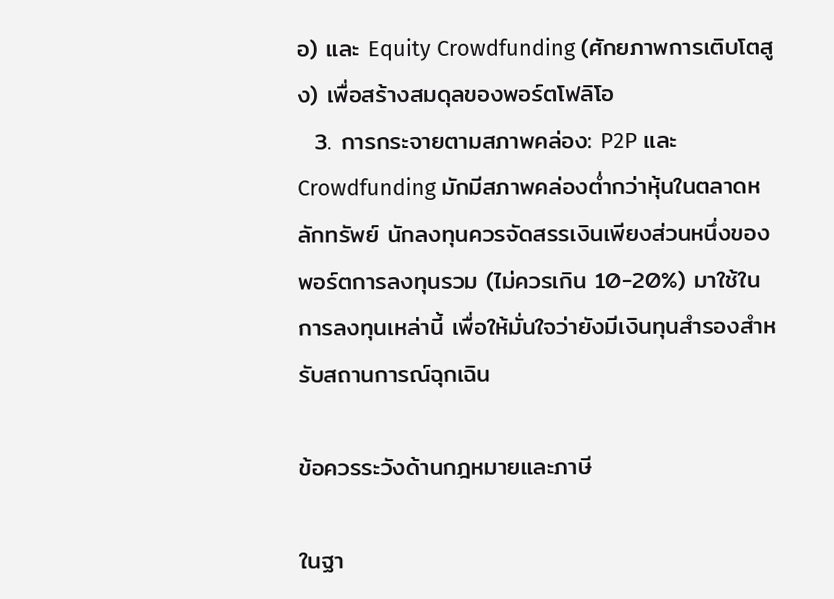อ) และ Equity Crowdfunding (ศักยภาพการเติบโตสูง) เพื่อสร้างสมดุลของพอร์ตโฟลิโอ
  3. การกระจายตามสภาพคล่อง: P2P และ Crowdfunding มักมีสภาพคล่องต่ำกว่าหุ้นในตลาดหลักทรัพย์ นักลงทุนควรจัดสรรเงินเพียงส่วนหนึ่งของพอร์ตการลงทุนรวม (ไม่ควรเกิน 10-20%) มาใช้ในการลงทุนเหล่านี้ เพื่อให้มั่นใจว่ายังมีเงินทุนสำรองสำหรับสถานการณ์ฉุกเฉิน

ข้อควรระวังด้านกฎหมายและภาษี

ในฐา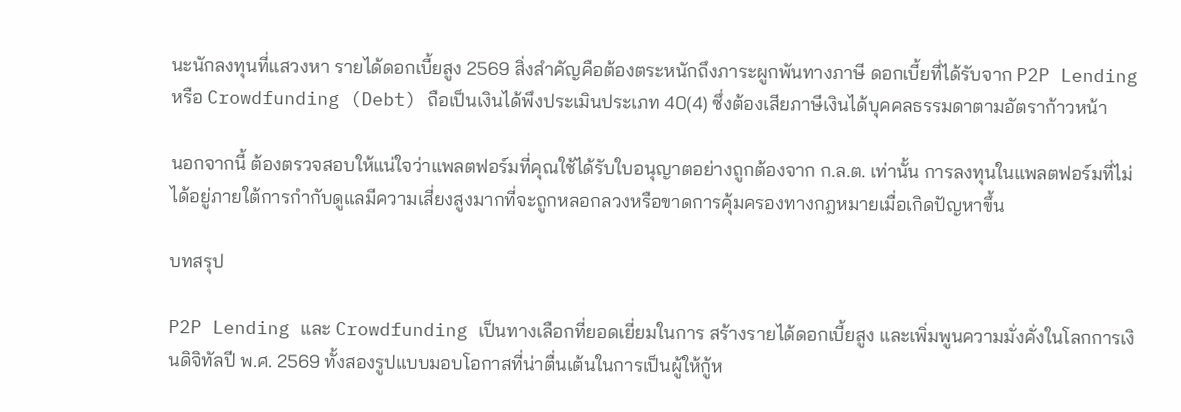นะนักลงทุนที่แสวงหา รายได้ดอกเบี้ยสูง 2569 สิ่งสำคัญคือต้องตระหนักถึงภาระผูกพันทางภาษี ดอกเบี้ยที่ได้รับจาก P2P Lending หรือ Crowdfunding (Debt) ถือเป็นเงินได้พึงประเมินประเภท 40(4) ซึ่งต้องเสียภาษีเงินได้บุคคลธรรมดาตามอัตราก้าวหน้า

นอกจากนี้ ต้องตรวจสอบให้แน่ใจว่าแพลตฟอร์มที่คุณใช้ได้รับใบอนุญาตอย่างถูกต้องจาก ก.ล.ต. เท่านั้น การลงทุนในแพลตฟอร์มที่ไม่ได้อยู่ภายใต้การกำกับดูแลมีความเสี่ยงสูงมากที่จะถูกหลอกลวงหรือขาดการคุ้มครองทางกฎหมายเมื่อเกิดปัญหาขึ้น

บทสรุป

P2P Lending และ Crowdfunding เป็นทางเลือกที่ยอดเยี่ยมในการ สร้างรายได้ดอกเบี้ยสูง และเพิ่มพูนความมั่งคั่งในโลกการเงินดิจิทัลปี พ.ศ. 2569 ทั้งสองรูปแบบมอบโอกาสที่น่าตื่นเต้นในการเป็นผู้ให้กู้ห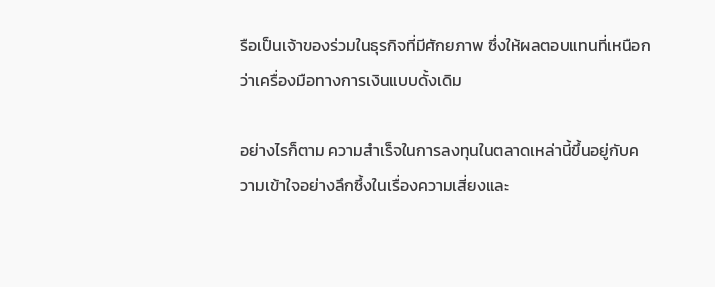รือเป็นเจ้าของร่วมในธุรกิจที่มีศักยภาพ ซึ่งให้ผลตอบแทนที่เหนือกว่าเครื่องมือทางการเงินแบบดั้งเดิม

อย่างไรก็ตาม ความสำเร็จในการลงทุนในตลาดเหล่านี้ขึ้นอยู่กับความเข้าใจอย่างลึกซึ้งในเรื่องความเสี่ยงและ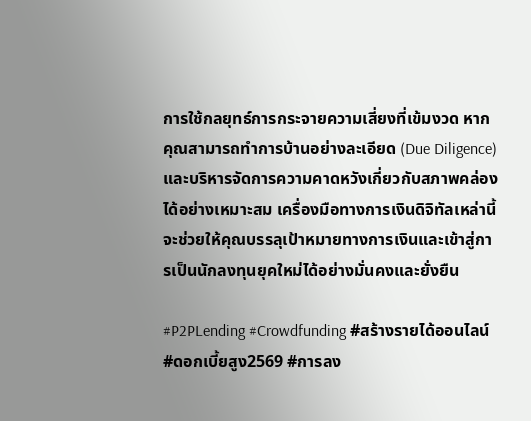การใช้กลยุทธ์การกระจายความเสี่ยงที่เข้มงวด หากคุณสามารถทำการบ้านอย่างละเอียด (Due Diligence) และบริหารจัดการความคาดหวังเกี่ยวกับสภาพคล่องได้อย่างเหมาะสม เครื่องมือทางการเงินดิจิทัลเหล่านี้จะช่วยให้คุณบรรลุเป้าหมายทางการเงินและเข้าสู่การเป็นนักลงทุนยุคใหม่ได้อย่างมั่นคงและยั่งยืน

#P2PLending #Crowdfunding #สร้างรายได้ออนไลน์ #ดอกเบี้ยสูง2569 #การลง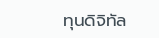ทุนดิจิทัล